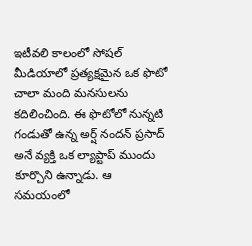ఇటీవలి కాలంలో సోషల్ మీడియాలో ప్రత్యక్షమైన ఒక ఫొటో చాలా మంది మనసులను కదిలించింది. ఈ ఫొటోలో నున్నటి గండుతో ఉన్న అర్ష్ నందన్ ప్రసాద్ అనే వ్యక్తి ఒక ల్యాప్టాప్ ముందు కూర్చొని ఉన్నాడు. ఆ సమయంలో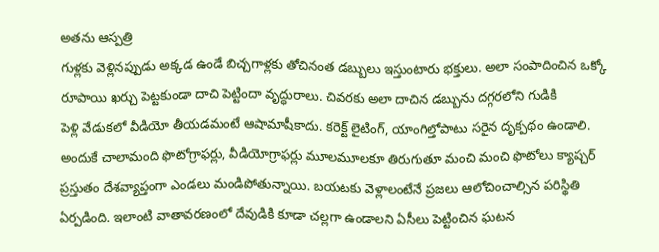అతను ఆస్పత్రి
గుళ్లకు వెళ్లినప్పుడు అక్కడ ఉండే బిచ్చగాళ్లకు తోచినంత డబ్బులు ఇస్తుంటారు భక్తులు. అలా సంపాదించిన ఒక్కో రూపాయి ఖర్చు పెట్టకుండా దాచి పెట్టిందా వృద్ధురాలు. చివరకు అలా దాచిన డబ్బును దగ్గరలోని గుడికి
పెళ్లి వేడుకలో వీడియో తీయడమంటే ఆషామాషీకాదు. కరెక్ట్ లైటింగ్, యాంగిల్తోపాటు సరైన దృక్పథం ఉండాలి. అందుకే చాలామంది ఫొటోగ్రాఫర్లు, వీడియోగ్రాఫర్లు మూలమూలకూ తిరుగుతూ మంచి మంచి ఫొటోలు క్యాప్చర్
ప్రస్తుతం దేశవ్యాప్తంగా ఎండలు మండిపోతున్నాయి. బయటకు వెళ్లాలంటేనే ప్రజలు ఆలోచించాల్సిన పరిస్థితి ఏర్పడింది. ఇలాంటి వాతావరణంలో దేవుడికి కూడా చల్లగా ఉండాలని ఏసీలు పెట్టించిన ఘటన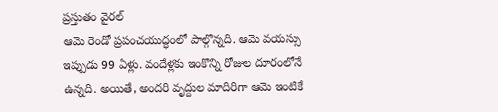ప్రస్తుతం వైరల్
ఆమె రెండో ప్రపంచయుద్ధంలో పాల్గొన్నది. ఆమె వయస్సు ఇప్పుడు 99 ఏళ్లు. వందేళ్లకు ఇంకొన్ని రోజుల దూరంలోనే ఉన్నది. అయితే, అందరి వృద్దుల మాదిరిగా ఆమె ఇంటికే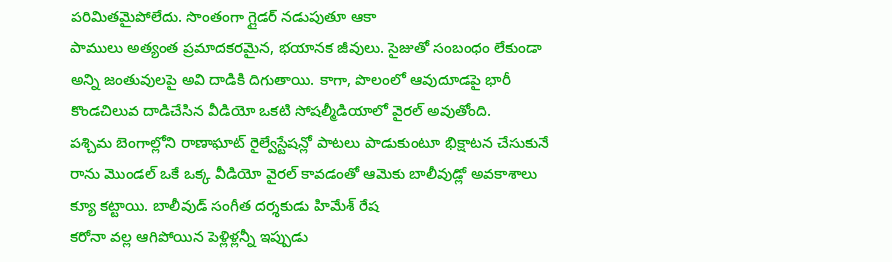పరిమితమైపోలేదు. సొంతంగా గ్లైడర్ నడుపుతూ ఆకా
పాములు అత్యంత ప్రమాదకరమైన, భయానక జీవులు. సైజుతో సంబంధం లేకుండా అన్ని జంతువులపై అవి దాడికి దిగుతాయి. కాగా, పొలంలో ఆవుదూడపై భారీ కొండచిలువ దాడిచేసిన వీడియో ఒకటి సోషల్మీడియాలో వైరల్ అవుతోంది.
పశ్చిమ బెంగాల్లోని రాణాఘాట్ రైల్వేస్టేషన్లో పాటలు పాడుకుంటూ భిక్షాటన చేసుకునే రాను మొండల్ ఒకే ఒక్క వీడియో వైరల్ కావడంతో ఆమెకు బాలీవుడ్లో అవకాశాలు క్యూ కట్టాయి. బాలీవుడ్ సంగీత దర్శకుడు హిమేశ్ రేష
కరోనా వల్ల ఆగిపోయిన పెళ్లిళ్లన్నీ ఇప్పుడు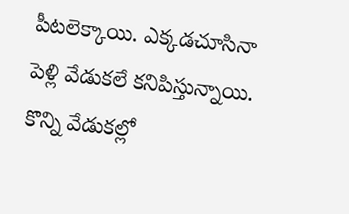పీటలెక్కాయి. ఎక్కడచూసినా పెళ్లి వేడుకలే కనిపిస్తున్నాయి. కొన్ని వేడుకల్లో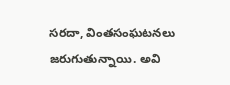సరదా, వింతసంఘటనలు జరుగుతున్నాయి. అవి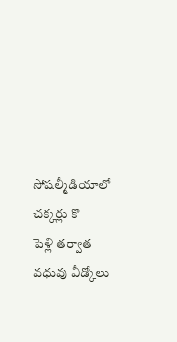సోషల్మీడియాలో చక్కర్లు కొ
పెళ్లి తర్వాత వధువు వీడ్కోలు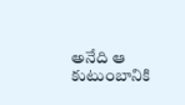అనేది ఆ కుటుంబానికి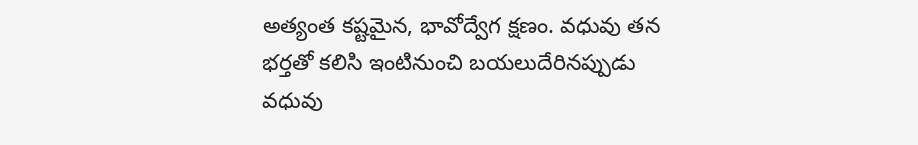అత్యంత కష్టమైన, భావోద్వేగ క్షణం. వధువు తన భర్తతో కలిసి ఇంటినుంచి బయలుదేరినప్పుడు వధువు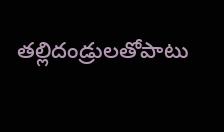తల్లిదండ్రులతోపాటు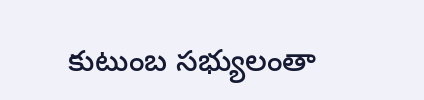కుటుంబ సభ్యులంతా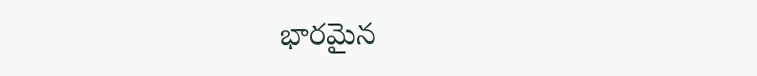భారమైన